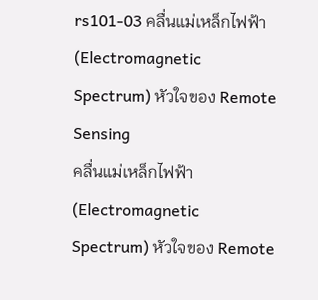rs101-03 คลื่นแม่เหล็กไฟฟ้า (Electromagnetic Spectrum) หัวใจของ Remote Sensing
คลื่นแม่เหล็กไฟฟ้า (Electromagnetic Spectrum) หัวใจของ Remote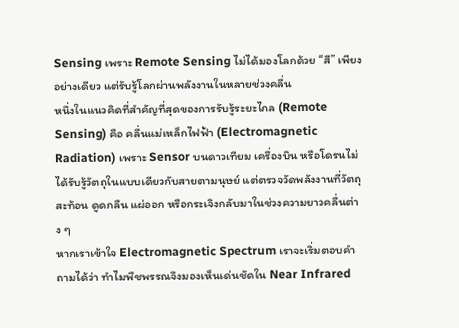Sensing เพราะ Remote Sensing ไม่ได้มองโลกด้วย “สี” เพียงอย่างเดียว แต่รับรู้โลกผ่านพลังงานในหลายช่วงคลื่น
หนึ่งในแนวคิดที่สำคัญที่สุดของการรับรู้ระยะไกล (Remote Sensing) คือ คลื่นแม่เหล็กไฟฟ้า (Electromagnetic Radiation) เพราะ Sensor บนดาวเทียม เครื่องบิน หรือโดรนไม่ได้รับรู้วัตถุในแบบเดียวกับสายตามนุษย์ แต่ตรวจวัดพลังงานที่วัตถุสะท้อน ดูดกลืน แผ่ออก หรือกระเจิงกลับมาในช่วงความยาวคลื่นต่าง ๆ
หากเราเข้าใจ Electromagnetic Spectrum เราจะเริ่มตอบคำถามได้ว่า ทำไมพืชพรรณจึงมองเห็นเด่นชัดใน Near Infrared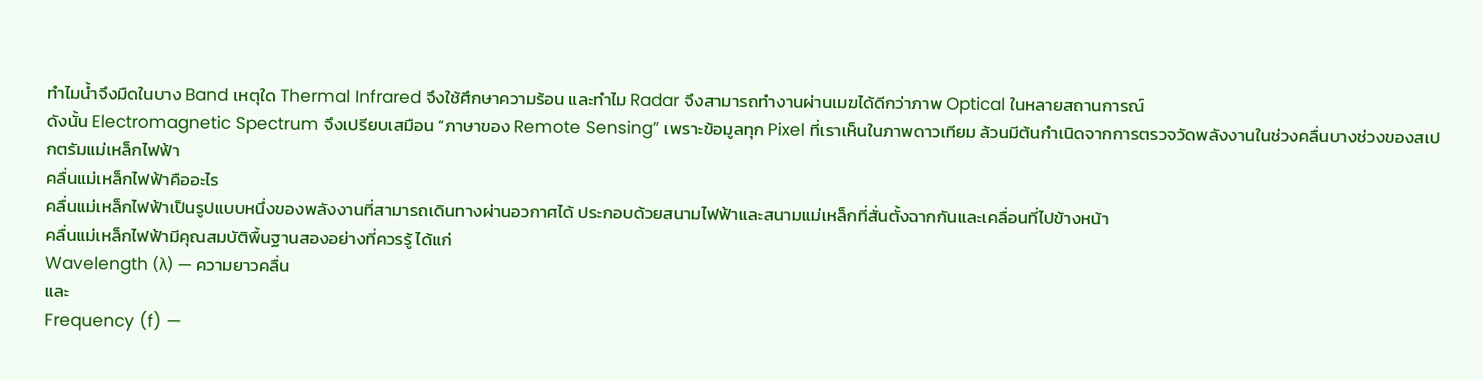ทำไมน้ำจึงมืดในบาง Band เหตุใด Thermal Infrared จึงใช้ศึกษาความร้อน และทำไม Radar จึงสามารถทำงานผ่านเมฆได้ดีกว่าภาพ Optical ในหลายสถานการณ์
ดังนั้น Electromagnetic Spectrum จึงเปรียบเสมือน “ภาษาของ Remote Sensing” เพราะข้อมูลทุก Pixel ที่เราเห็นในภาพดาวเทียม ล้วนมีต้นกำเนิดจากการตรวจวัดพลังงานในช่วงคลื่นบางช่วงของสเปกตรัมแม่เหล็กไฟฟ้า
คลื่นแม่เหล็กไฟฟ้าคืออะไร
คลื่นแม่เหล็กไฟฟ้าเป็นรูปแบบหนึ่งของพลังงานที่สามารถเดินทางผ่านอวกาศได้ ประกอบด้วยสนามไฟฟ้าและสนามแม่เหล็กที่สั่นตั้งฉากกันและเคลื่อนที่ไปข้างหน้า
คลื่นแม่เหล็กไฟฟ้ามีคุณสมบัติพื้นฐานสองอย่างที่ควรรู้ ได้แก่
Wavelength (λ) — ความยาวคลื่น
และ
Frequency (f) —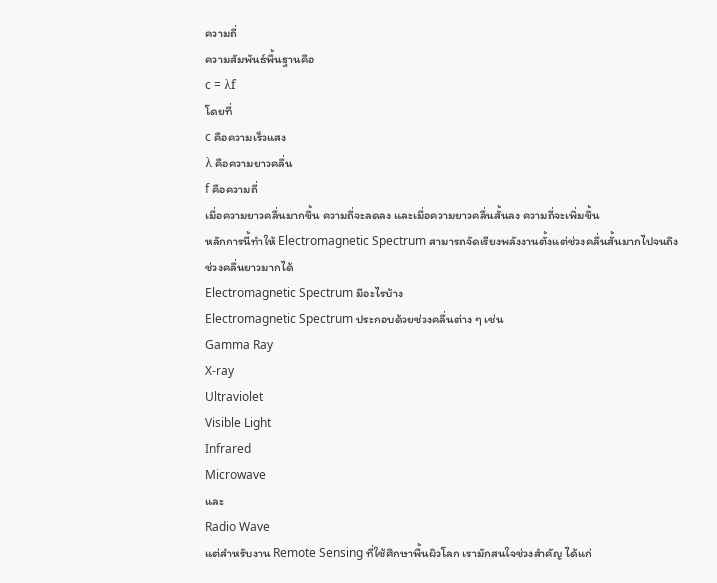ความถี่
ความสัมพันธ์พื้นฐานคือ
c = λf
โดยที่
c คือความเร็วแสง
λ คือความยาวคลื่น
f คือความถี่
เมื่อความยาวคลื่นมากขึ้น ความถี่จะลดลง และเมื่อความยาวคลื่นสั้นลง ความถี่จะเพิ่มขึ้น
หลักการนี้ทำให้ Electromagnetic Spectrum สามารถจัดเรียงพลังงานตั้งแต่ช่วงคลื่นสั้นมากไปจนถึงช่วงคลื่นยาวมากได้
Electromagnetic Spectrum มีอะไรบ้าง
Electromagnetic Spectrum ประกอบด้วยช่วงคลื่นต่าง ๆ เช่น
Gamma Ray
X-ray
Ultraviolet
Visible Light
Infrared
Microwave
และ
Radio Wave
แต่สำหรับงาน Remote Sensing ที่ใช้ศึกษาพื้นผิวโลก เรามักสนใจช่วงสำคัญ ได้แก่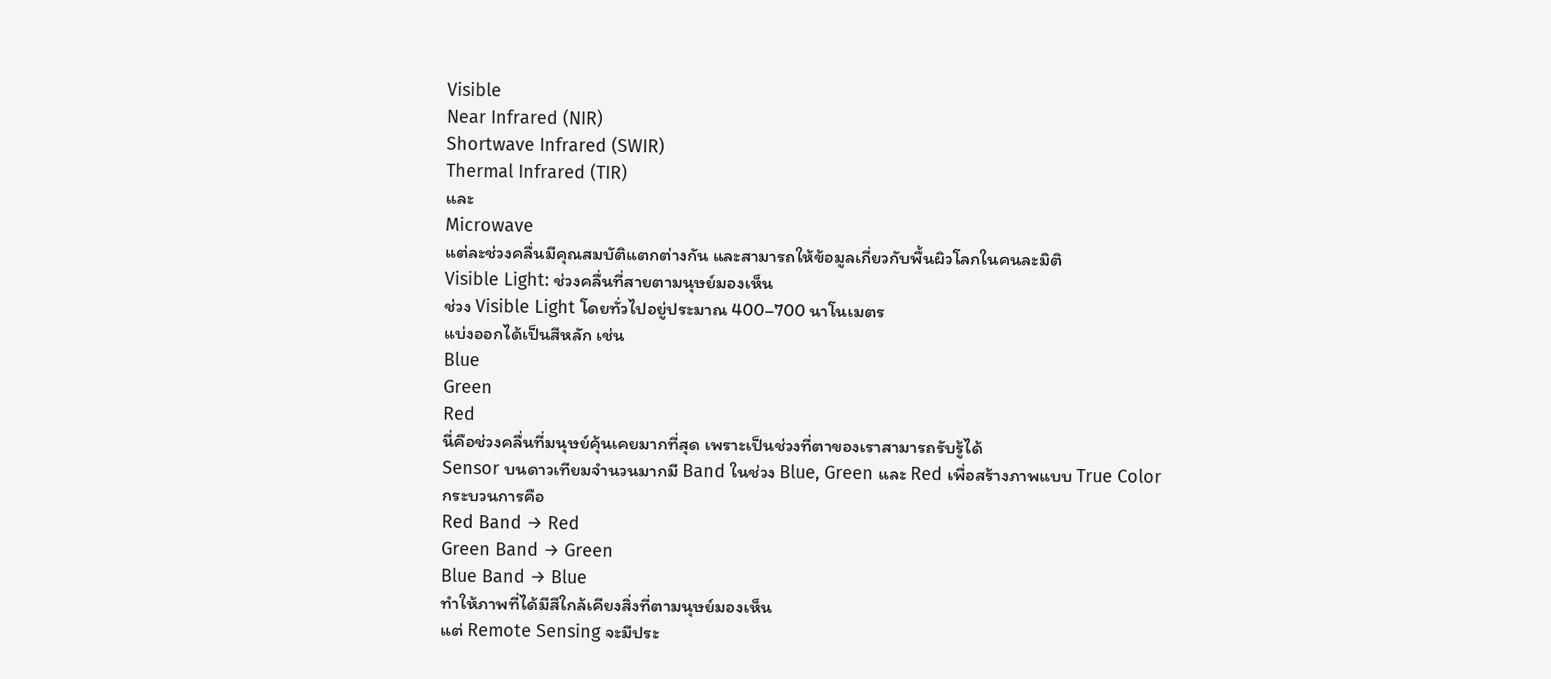Visible
Near Infrared (NIR)
Shortwave Infrared (SWIR)
Thermal Infrared (TIR)
และ
Microwave
แต่ละช่วงคลื่นมีคุณสมบัติแตกต่างกัน และสามารถให้ข้อมูลเกี่ยวกับพื้นผิวโลกในคนละมิติ
Visible Light: ช่วงคลื่นที่สายตามนุษย์มองเห็น
ช่วง Visible Light โดยทั่วไปอยู่ประมาณ 400–700 นาโนเมตร
แบ่งออกได้เป็นสีหลัก เช่น
Blue
Green
Red
นี่คือช่วงคลื่นที่มนุษย์คุ้นเคยมากที่สุด เพราะเป็นช่วงที่ตาของเราสามารถรับรู้ได้
Sensor บนดาวเทียมจำนวนมากมี Band ในช่วง Blue, Green และ Red เพื่อสร้างภาพแบบ True Color
กระบวนการคือ
Red Band → Red
Green Band → Green
Blue Band → Blue
ทำให้ภาพที่ได้มีสีใกล้เคียงสิ่งที่ตามนุษย์มองเห็น
แต่ Remote Sensing จะมีประ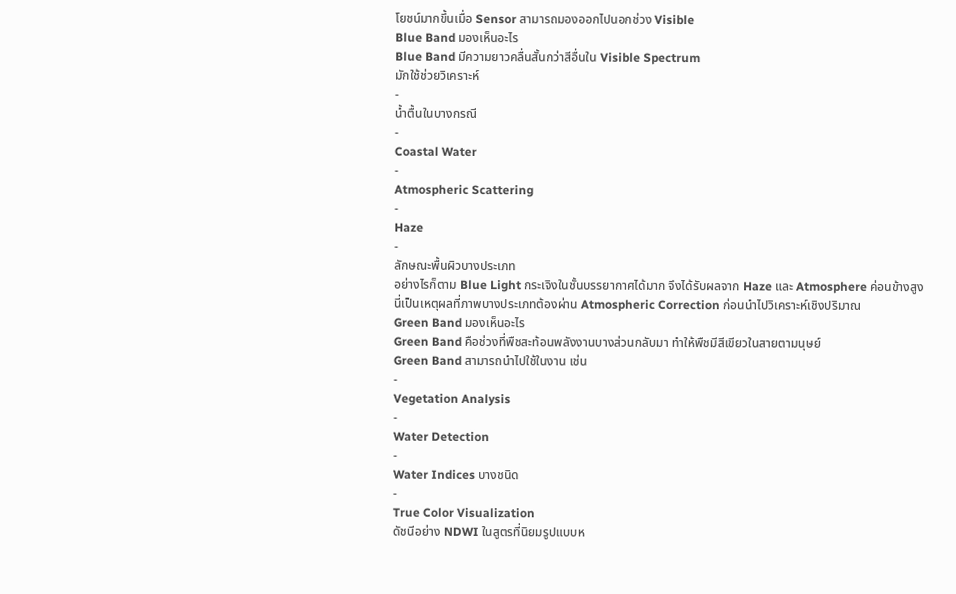โยชน์มากขึ้นเมื่อ Sensor สามารถมองออกไปนอกช่วง Visible
Blue Band มองเห็นอะไร
Blue Band มีความยาวคลื่นสั้นกว่าสีอื่นใน Visible Spectrum
มักใช้ช่วยวิเคราะห์
-
น้ำตื้นในบางกรณี
-
Coastal Water
-
Atmospheric Scattering
-
Haze
-
ลักษณะพื้นผิวบางประเภท
อย่างไรก็ตาม Blue Light กระเจิงในชั้นบรรยากาศได้มาก จึงได้รับผลจาก Haze และ Atmosphere ค่อนข้างสูง
นี่เป็นเหตุผลที่ภาพบางประเภทต้องผ่าน Atmospheric Correction ก่อนนำไปวิเคราะห์เชิงปริมาณ
Green Band มองเห็นอะไร
Green Band คือช่วงที่พืชสะท้อนพลังงานบางส่วนกลับมา ทำให้พืชมีสีเขียวในสายตามนุษย์
Green Band สามารถนำไปใช้ในงาน เช่น
-
Vegetation Analysis
-
Water Detection
-
Water Indices บางชนิด
-
True Color Visualization
ดัชนีอย่าง NDWI ในสูตรที่นิยมรูปแบบห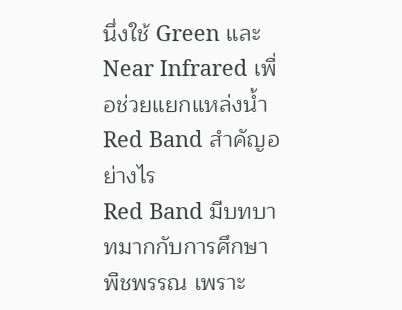นึ่งใช้ Green และ Near Infrared เพื่อช่วยแยกแหล่งน้ำ
Red Band สำคัญอย่างไร
Red Band มีบทบาทมากกับการศึกษาพืชพรรณ เพราะ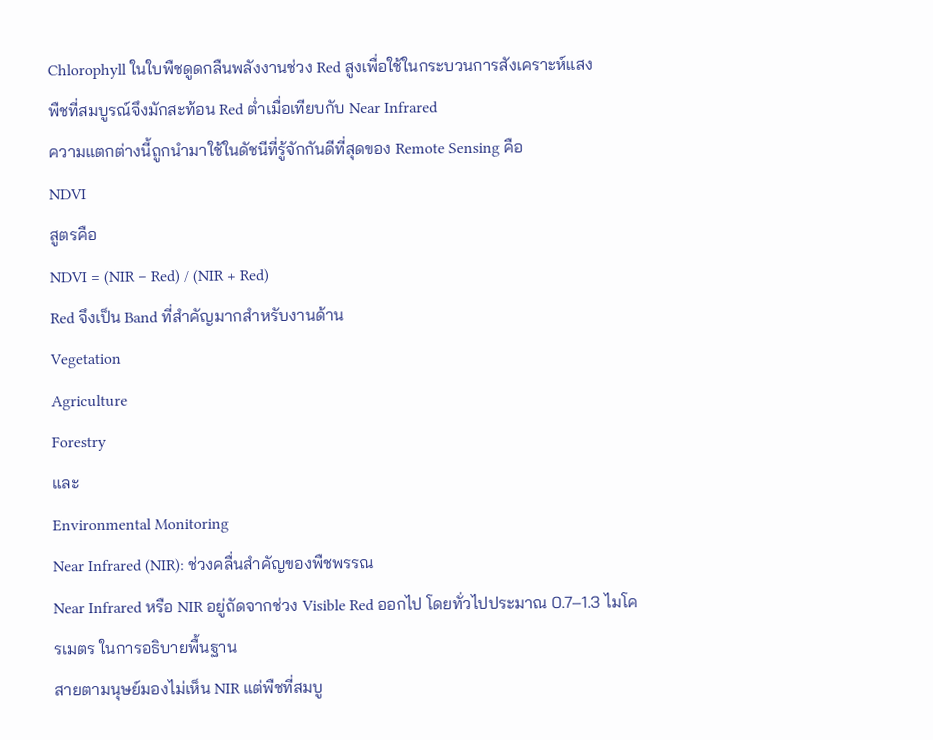Chlorophyll ในใบพืชดูดกลืนพลังงานช่วง Red สูงเพื่อใช้ในกระบวนการสังเคราะห์แสง
พืชที่สมบูรณ์จึงมักสะท้อน Red ต่ำเมื่อเทียบกับ Near Infrared
ความแตกต่างนี้ถูกนำมาใช้ในดัชนีที่รู้จักกันดีที่สุดของ Remote Sensing คือ
NDVI
สูตรคือ
NDVI = (NIR − Red) / (NIR + Red)
Red จึงเป็น Band ที่สำคัญมากสำหรับงานด้าน
Vegetation
Agriculture
Forestry
และ
Environmental Monitoring
Near Infrared (NIR): ช่วงคลื่นสำคัญของพืชพรรณ
Near Infrared หรือ NIR อยู่ถัดจากช่วง Visible Red ออกไป โดยทั่วไปประมาณ 0.7–1.3 ไมโครเมตร ในการอธิบายพื้นฐาน
สายตามนุษย์มองไม่เห็น NIR แต่พืชที่สมบู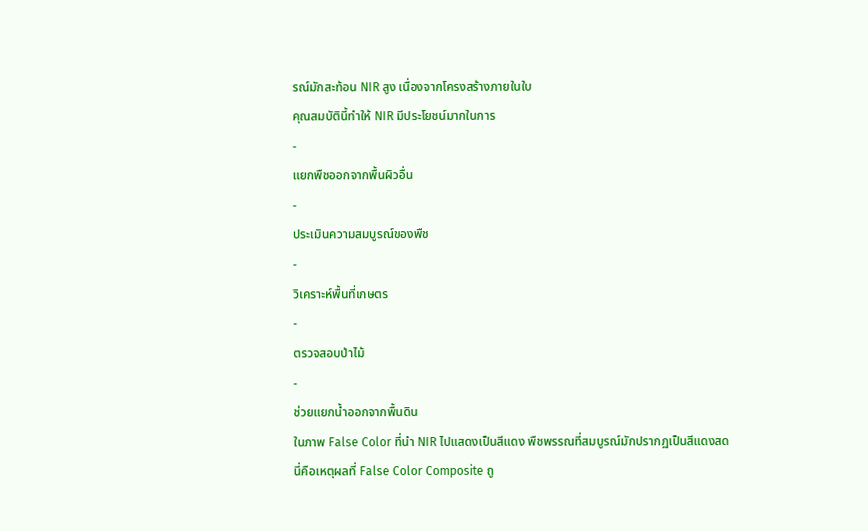รณ์มักสะท้อน NIR สูง เนื่องจากโครงสร้างภายในใบ
คุณสมบัตินี้ทำให้ NIR มีประโยชน์มากในการ
-
แยกพืชออกจากพื้นผิวอื่น
-
ประเมินความสมบูรณ์ของพืช
-
วิเคราะห์พื้นที่เกษตร
-
ตรวจสอบป่าไม้
-
ช่วยแยกน้ำออกจากพื้นดิน
ในภาพ False Color ที่นำ NIR ไปแสดงเป็นสีแดง พืชพรรณที่สมบูรณ์มักปรากฏเป็นสีแดงสด
นี่คือเหตุผลที่ False Color Composite ถู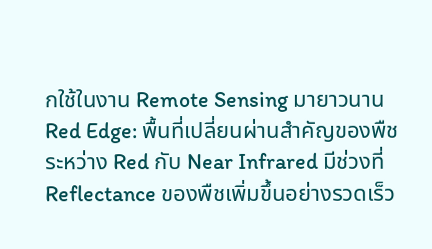กใช้ในงาน Remote Sensing มายาวนาน
Red Edge: พื้นที่เปลี่ยนผ่านสำคัญของพืช
ระหว่าง Red กับ Near Infrared มีช่วงที่ Reflectance ของพืชเพิ่มขึ้นอย่างรวดเร็ว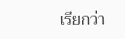เรียกว่า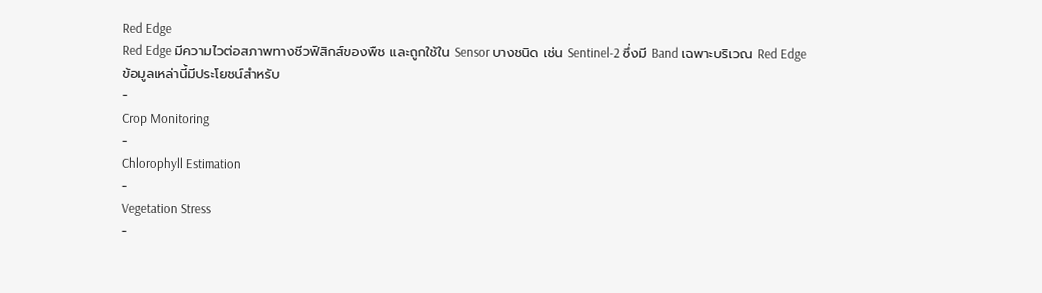Red Edge
Red Edge มีความไวต่อสภาพทางชีวฟิสิกส์ของพืช และถูกใช้ใน Sensor บางชนิด เช่น Sentinel-2 ซึ่งมี Band เฉพาะบริเวณ Red Edge
ข้อมูลเหล่านี้มีประโยชน์สำหรับ
-
Crop Monitoring
-
Chlorophyll Estimation
-
Vegetation Stress
-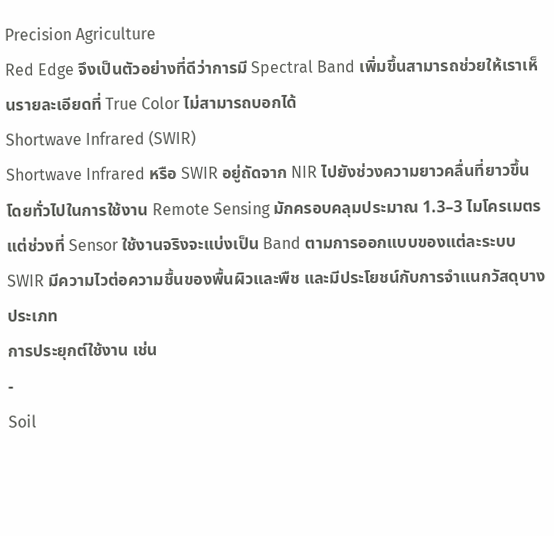Precision Agriculture
Red Edge จึงเป็นตัวอย่างที่ดีว่าการมี Spectral Band เพิ่มขึ้นสามารถช่วยให้เราเห็นรายละเอียดที่ True Color ไม่สามารถบอกได้
Shortwave Infrared (SWIR)
Shortwave Infrared หรือ SWIR อยู่ถัดจาก NIR ไปยังช่วงความยาวคลื่นที่ยาวขึ้น โดยทั่วไปในการใช้งาน Remote Sensing มักครอบคลุมประมาณ 1.3–3 ไมโครเมตร แต่ช่วงที่ Sensor ใช้งานจริงจะแบ่งเป็น Band ตามการออกแบบของแต่ละระบบ
SWIR มีความไวต่อความชื้นของพื้นผิวและพืช และมีประโยชน์กับการจำแนกวัสดุบางประเภท
การประยุกต์ใช้งาน เช่น
-
Soil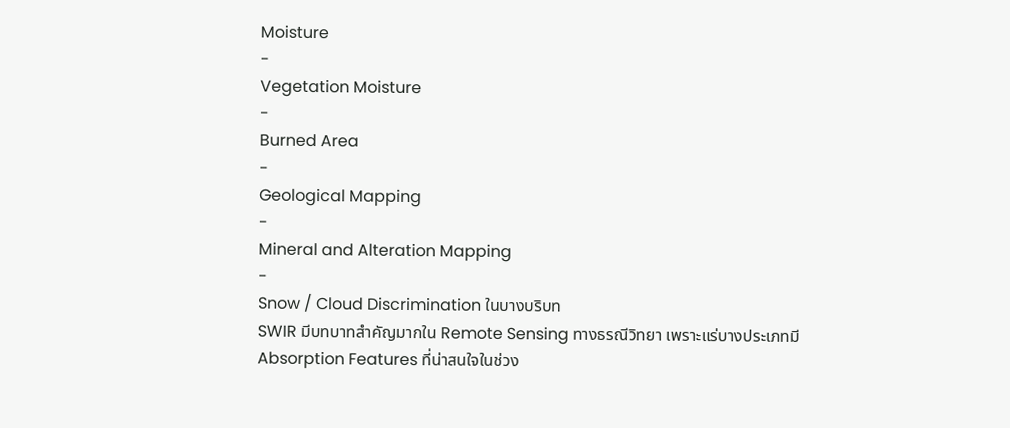Moisture
-
Vegetation Moisture
-
Burned Area
-
Geological Mapping
-
Mineral and Alteration Mapping
-
Snow / Cloud Discrimination ในบางบริบท
SWIR มีบทบาทสำคัญมากใน Remote Sensing ทางธรณีวิทยา เพราะแร่บางประเภทมี Absorption Features ที่น่าสนใจในช่วง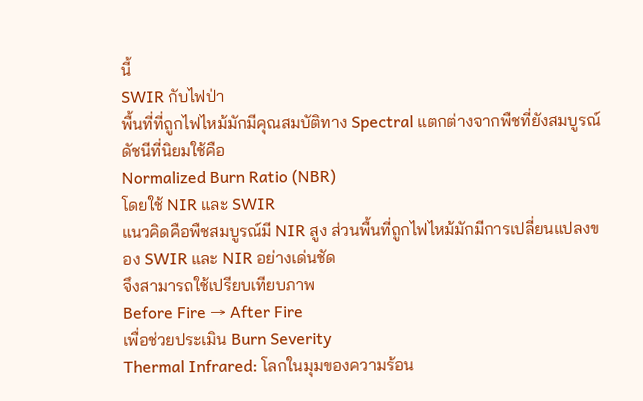นี้
SWIR กับไฟป่า
พื้นที่ที่ถูกไฟไหม้มักมีคุณสมบัติทาง Spectral แตกต่างจากพืชที่ยังสมบูรณ์
ดัชนีที่นิยมใช้คือ
Normalized Burn Ratio (NBR)
โดยใช้ NIR และ SWIR
แนวคิดคือพืชสมบูรณ์มี NIR สูง ส่วนพื้นที่ถูกไฟไหม้มักมีการเปลี่ยนแปลงของ SWIR และ NIR อย่างเด่นชัด
จึงสามารถใช้เปรียบเทียบภาพ
Before Fire → After Fire
เพื่อช่วยประเมิน Burn Severity
Thermal Infrared: โลกในมุมของความร้อน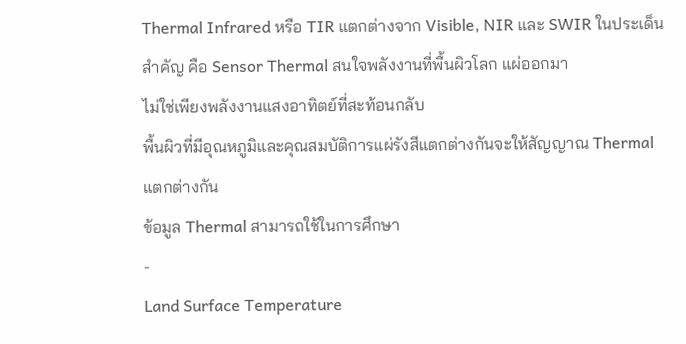Thermal Infrared หรือ TIR แตกต่างจาก Visible, NIR และ SWIR ในประเด็นสำคัญ คือ Sensor Thermal สนใจพลังงานที่พื้นผิวโลก แผ่ออกมา
ไม่ใช่เพียงพลังงานแสงอาทิตย์ที่สะท้อนกลับ
พื้นผิวที่มีอุณหภูมิและคุณสมบัติการแผ่รังสีแตกต่างกันจะให้สัญญาณ Thermal แตกต่างกัน
ข้อมูล Thermal สามารถใช้ในการศึกษา
-
Land Surface Temperature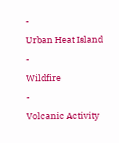-
Urban Heat Island
-
Wildfire
-
Volcanic Activity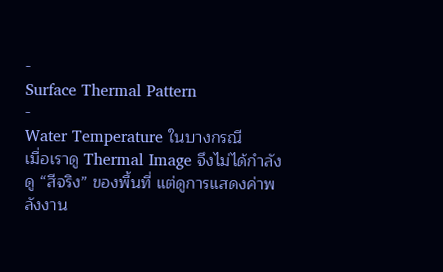-
Surface Thermal Pattern
-
Water Temperature ในบางกรณี
เมื่อเราดู Thermal Image จึงไม่ได้กำลังดู “สีจริง” ของพื้นที่ แต่ดูการแสดงค่าพลังงาน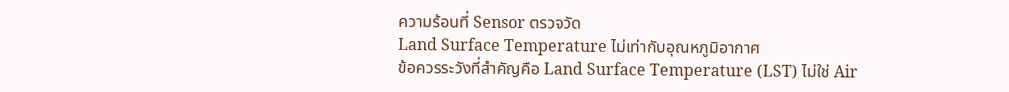ความร้อนที่ Sensor ตรวจวัด
Land Surface Temperature ไม่เท่ากับอุณหภูมิอากาศ
ข้อควรระวังที่สำคัญคือ Land Surface Temperature (LST) ไม่ใช่ Air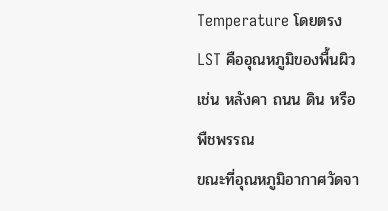Temperature โดยตรง
LST คืออุณหภูมิของพื้นผิว เช่น หลังคา ถนน ดิน หรือพืชพรรณ
ขณะที่อุณหภูมิอากาศวัดจา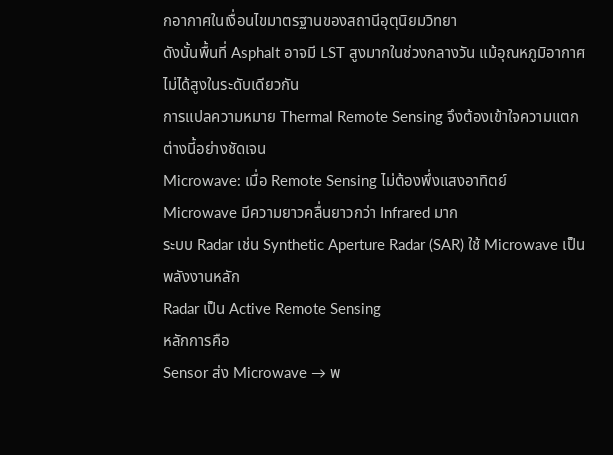กอากาศในเงื่อนไขมาตรฐานของสถานีอุตุนิยมวิทยา
ดังนั้นพื้นที่ Asphalt อาจมี LST สูงมากในช่วงกลางวัน แม้อุณหภูมิอากาศไม่ได้สูงในระดับเดียวกัน
การแปลความหมาย Thermal Remote Sensing จึงต้องเข้าใจความแตกต่างนี้อย่างชัดเจน
Microwave: เมื่อ Remote Sensing ไม่ต้องพึ่งแสงอาทิตย์
Microwave มีความยาวคลื่นยาวกว่า Infrared มาก
ระบบ Radar เช่น Synthetic Aperture Radar (SAR) ใช้ Microwave เป็นพลังงานหลัก
Radar เป็น Active Remote Sensing
หลักการคือ
Sensor ส่ง Microwave → พ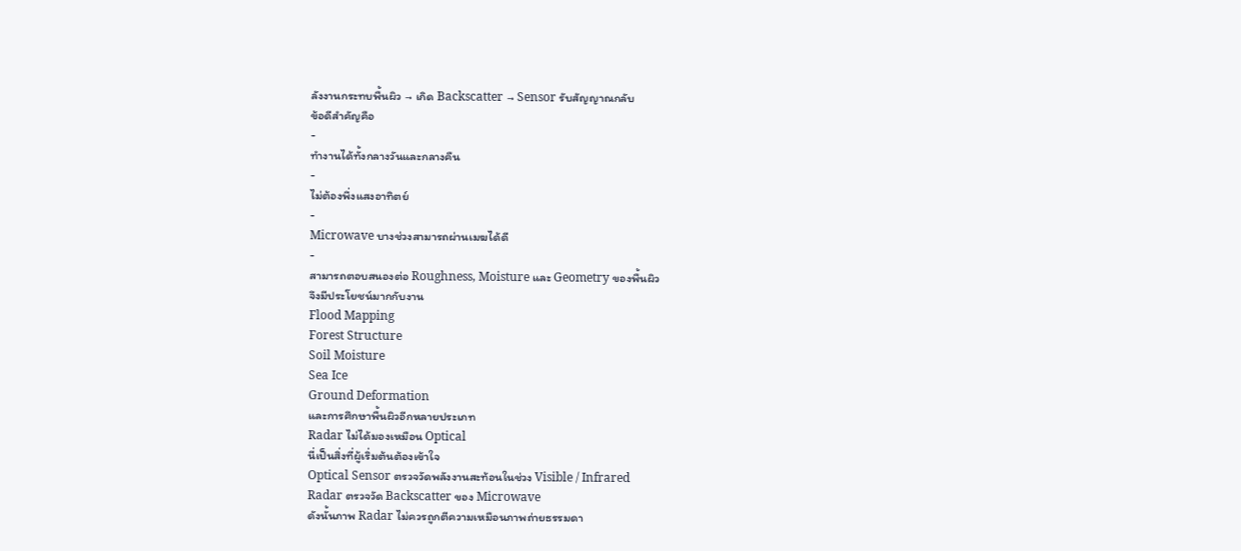ลังงานกระทบพื้นผิว → เกิด Backscatter → Sensor รับสัญญาณกลับ
ข้อดีสำคัญคือ
-
ทำงานได้ทั้งกลางวันและกลางคืน
-
ไม่ต้องพึ่งแสงอาทิตย์
-
Microwave บางช่วงสามารถผ่านเมฆได้ดี
-
สามารถตอบสนองต่อ Roughness, Moisture และ Geometry ของพื้นผิว
จึงมีประโยชน์มากกับงาน
Flood Mapping
Forest Structure
Soil Moisture
Sea Ice
Ground Deformation
และการศึกษาพื้นผิวอีกหลายประเภท
Radar ไม่ได้มองเหมือน Optical
นี่เป็นสิ่งที่ผู้เริ่มต้นต้องเข้าใจ
Optical Sensor ตรวจวัดพลังงานสะท้อนในช่วง Visible / Infrared
Radar ตรวจวัด Backscatter ของ Microwave
ดังนั้นภาพ Radar ไม่ควรถูกตีความเหมือนภาพถ่ายธรรมดา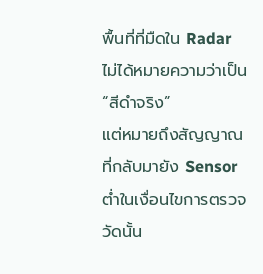พื้นที่ที่มืดใน Radar ไม่ได้หมายความว่าเป็น “สีดำจริง”
แต่หมายถึงสัญญาณที่กลับมายัง Sensor ต่ำในเงื่อนไขการตรวจวัดนั้น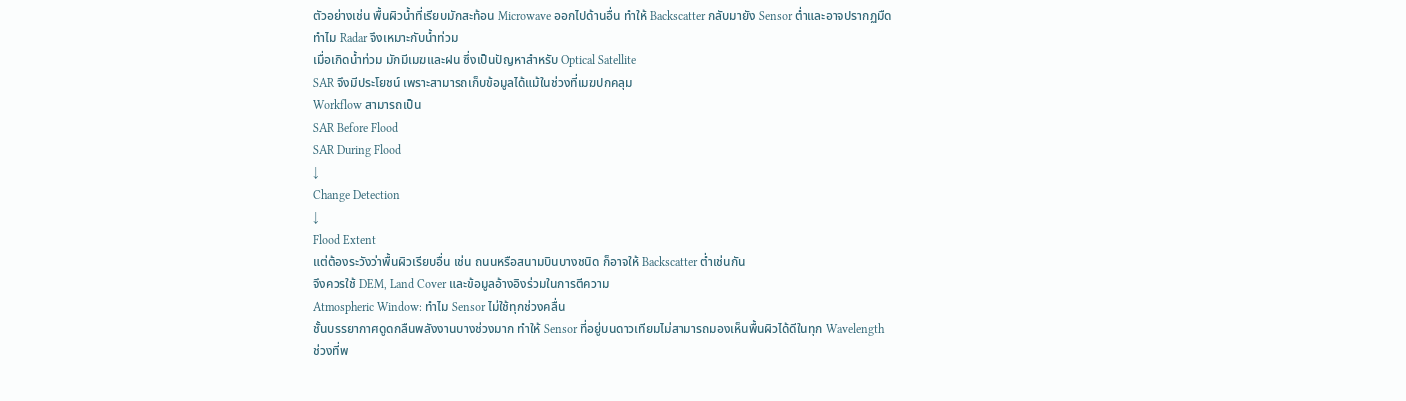ตัวอย่างเช่น พื้นผิวน้ำที่เรียบมักสะท้อน Microwave ออกไปด้านอื่น ทำให้ Backscatter กลับมายัง Sensor ต่ำและอาจปรากฏมืด
ทำไม Radar จึงเหมาะกับน้ำท่วม
เมื่อเกิดน้ำท่วม มักมีเมฆและฝน ซึ่งเป็นปัญหาสำหรับ Optical Satellite
SAR จึงมีประโยชน์ เพราะสามารถเก็บข้อมูลได้แม้ในช่วงที่เมฆปกคลุม
Workflow สามารถเป็น
SAR Before Flood
SAR During Flood
↓
Change Detection
↓
Flood Extent
แต่ต้องระวังว่าพื้นผิวเรียบอื่น เช่น ถนนหรือสนามบินบางชนิด ก็อาจให้ Backscatter ต่ำเช่นกัน
จึงควรใช้ DEM, Land Cover และข้อมูลอ้างอิงร่วมในการตีความ
Atmospheric Window: ทำไม Sensor ไม่ใช้ทุกช่วงคลื่น
ชั้นบรรยากาศดูดกลืนพลังงานบางช่วงมาก ทำให้ Sensor ที่อยู่บนดาวเทียมไม่สามารถมองเห็นพื้นผิวได้ดีในทุก Wavelength
ช่วงที่พ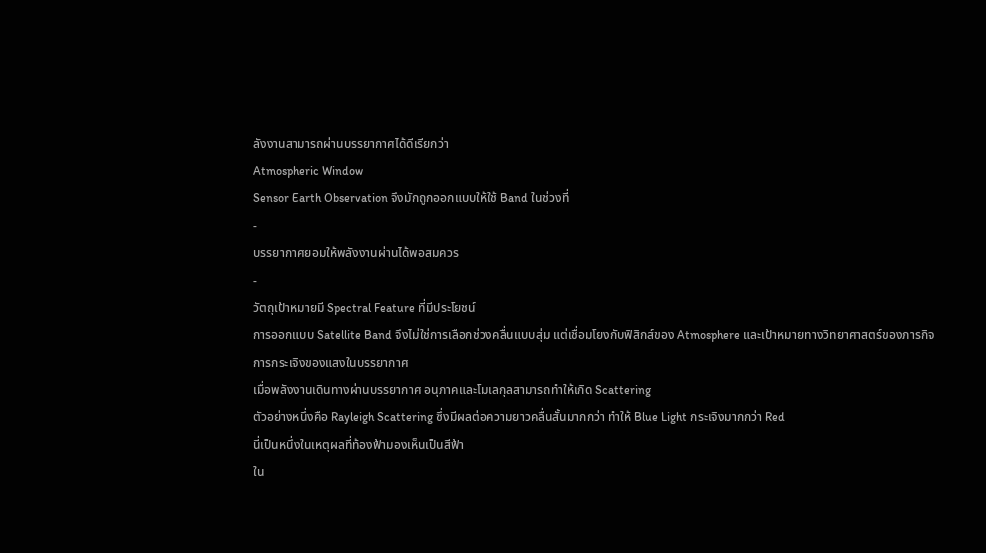ลังงานสามารถผ่านบรรยากาศได้ดีเรียกว่า
Atmospheric Window
Sensor Earth Observation จึงมักถูกออกแบบให้ใช้ Band ในช่วงที่
-
บรรยากาศยอมให้พลังงานผ่านได้พอสมควร
-
วัตถุเป้าหมายมี Spectral Feature ที่มีประโยชน์
การออกแบบ Satellite Band จึงไม่ใช่การเลือกช่วงคลื่นแบบสุ่ม แต่เชื่อมโยงกับฟิสิกส์ของ Atmosphere และเป้าหมายทางวิทยาศาสตร์ของภารกิจ
การกระเจิงของแสงในบรรยากาศ
เมื่อพลังงานเดินทางผ่านบรรยากาศ อนุภาคและโมเลกุลสามารถทำให้เกิด Scattering
ตัวอย่างหนึ่งคือ Rayleigh Scattering ซึ่งมีผลต่อความยาวคลื่นสั้นมากกว่า ทำให้ Blue Light กระเจิงมากกว่า Red
นี่เป็นหนึ่งในเหตุผลที่ท้องฟ้ามองเห็นเป็นสีฟ้า
ใน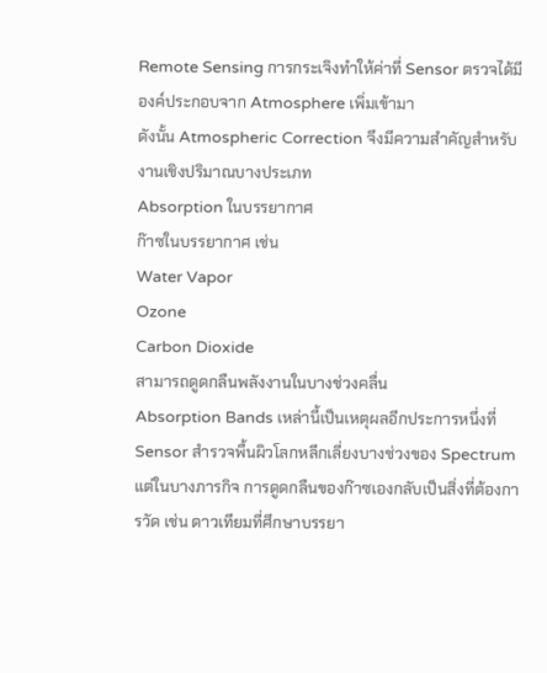Remote Sensing การกระเจิงทำให้ค่าที่ Sensor ตรวจได้มีองค์ประกอบจาก Atmosphere เพิ่มเข้ามา
ดังนั้น Atmospheric Correction จึงมีความสำคัญสำหรับงานเชิงปริมาณบางประเภท
Absorption ในบรรยากาศ
ก๊าซในบรรยากาศ เช่น
Water Vapor
Ozone
Carbon Dioxide
สามารถดูดกลืนพลังงานในบางช่วงคลื่น
Absorption Bands เหล่านี้เป็นเหตุผลอีกประการหนึ่งที่ Sensor สำรวจพื้นผิวโลกหลีกเลี่ยงบางช่วงของ Spectrum
แต่ในบางภารกิจ การดูดกลืนของก๊าซเองกลับเป็นสิ่งที่ต้องการวัด เช่น ดาวเทียมที่ศึกษาบรรยา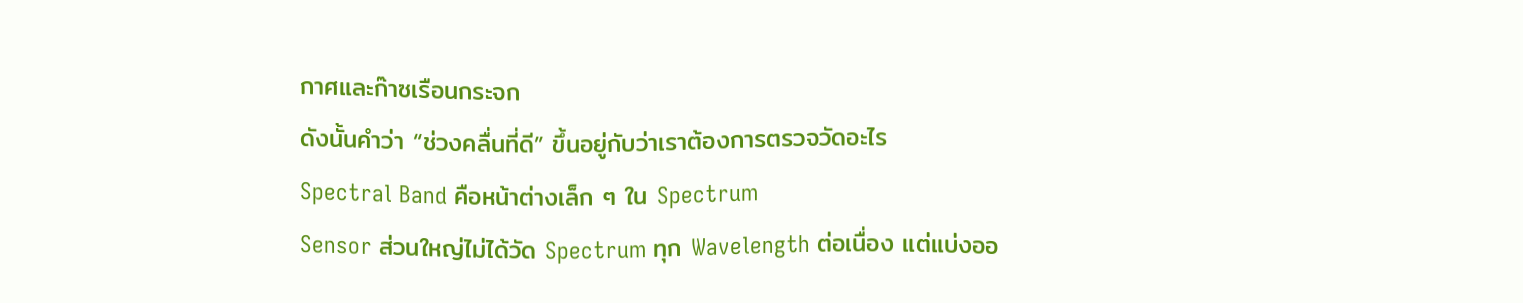กาศและก๊าซเรือนกระจก
ดังนั้นคำว่า “ช่วงคลื่นที่ดี” ขึ้นอยู่กับว่าเราต้องการตรวจวัดอะไร
Spectral Band คือหน้าต่างเล็ก ๆ ใน Spectrum
Sensor ส่วนใหญ่ไม่ได้วัด Spectrum ทุก Wavelength ต่อเนื่อง แต่แบ่งออ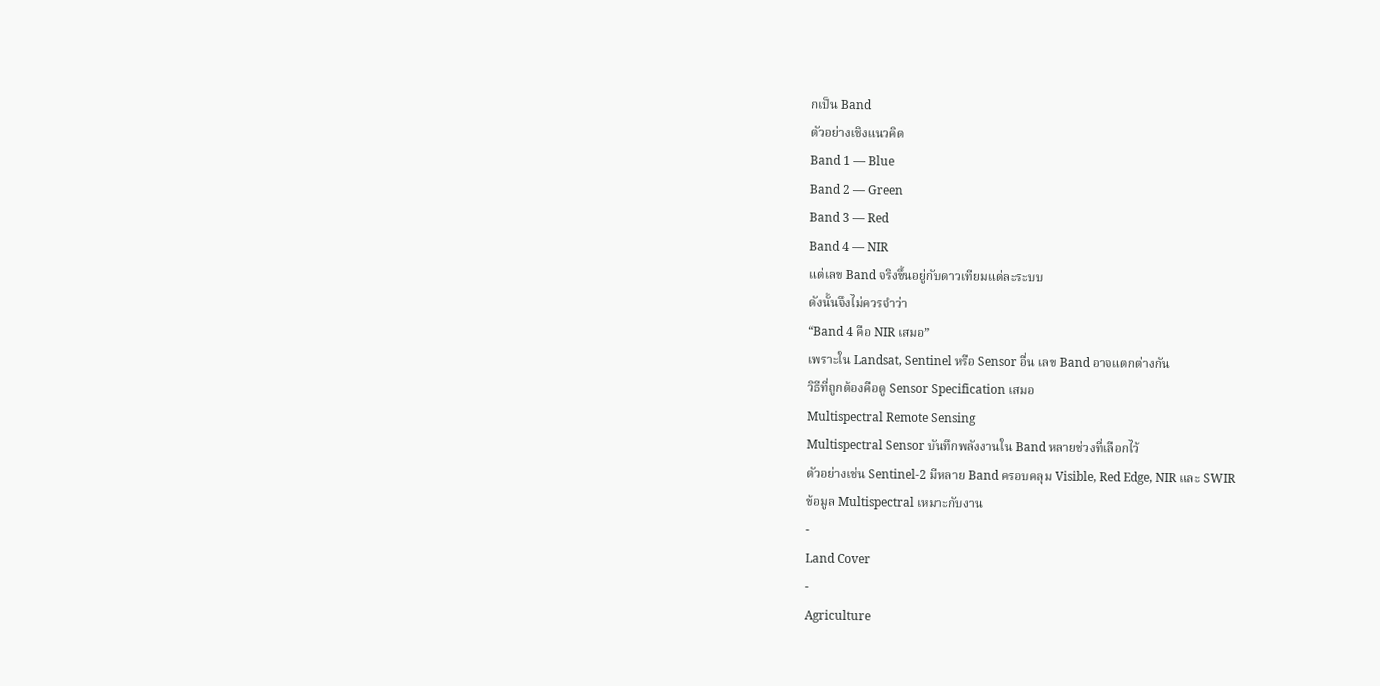กเป็น Band
ตัวอย่างเชิงแนวคิด
Band 1 — Blue
Band 2 — Green
Band 3 — Red
Band 4 — NIR
แต่เลข Band จริงขึ้นอยู่กับดาวเทียมแต่ละระบบ
ดังนั้นจึงไม่ควรจำว่า
“Band 4 คือ NIR เสมอ”
เพราะใน Landsat, Sentinel หรือ Sensor อื่น เลข Band อาจแตกต่างกัน
วิธีที่ถูกต้องคือดู Sensor Specification เสมอ
Multispectral Remote Sensing
Multispectral Sensor บันทึกพลังงานใน Band หลายช่วงที่เลือกไว้
ตัวอย่างเช่น Sentinel-2 มีหลาย Band ครอบคลุม Visible, Red Edge, NIR และ SWIR
ข้อมูล Multispectral เหมาะกับงาน
-
Land Cover
-
Agriculture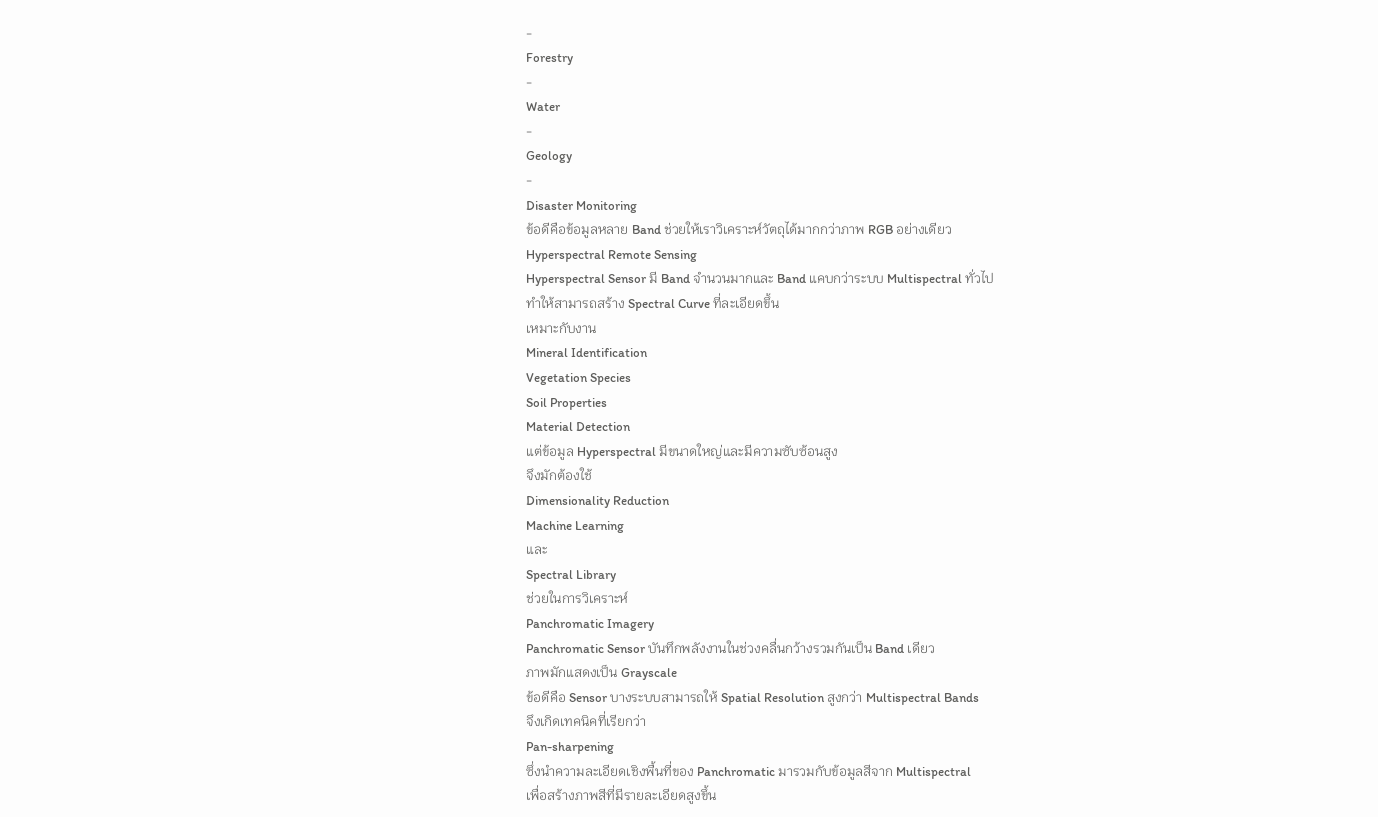-
Forestry
-
Water
-
Geology
-
Disaster Monitoring
ข้อดีคือข้อมูลหลาย Band ช่วยให้เราวิเคราะห์วัตถุได้มากกว่าภาพ RGB อย่างเดียว
Hyperspectral Remote Sensing
Hyperspectral Sensor มี Band จำนวนมากและ Band แคบกว่าระบบ Multispectral ทั่วไป
ทำให้สามารถสร้าง Spectral Curve ที่ละเอียดขึ้น
เหมาะกับงาน
Mineral Identification
Vegetation Species
Soil Properties
Material Detection
แต่ข้อมูล Hyperspectral มีขนาดใหญ่และมีความซับซ้อนสูง
จึงมักต้องใช้
Dimensionality Reduction
Machine Learning
และ
Spectral Library
ช่วยในการวิเคราะห์
Panchromatic Imagery
Panchromatic Sensor บันทึกพลังงานในช่วงคลื่นกว้างรวมกันเป็น Band เดียว
ภาพมักแสดงเป็น Grayscale
ข้อดีคือ Sensor บางระบบสามารถให้ Spatial Resolution สูงกว่า Multispectral Bands
จึงเกิดเทคนิคที่เรียกว่า
Pan-sharpening
ซึ่งนำความละเอียดเชิงพื้นที่ของ Panchromatic มารวมกับข้อมูลสีจาก Multispectral
เพื่อสร้างภาพสีที่มีรายละเอียดสูงขึ้น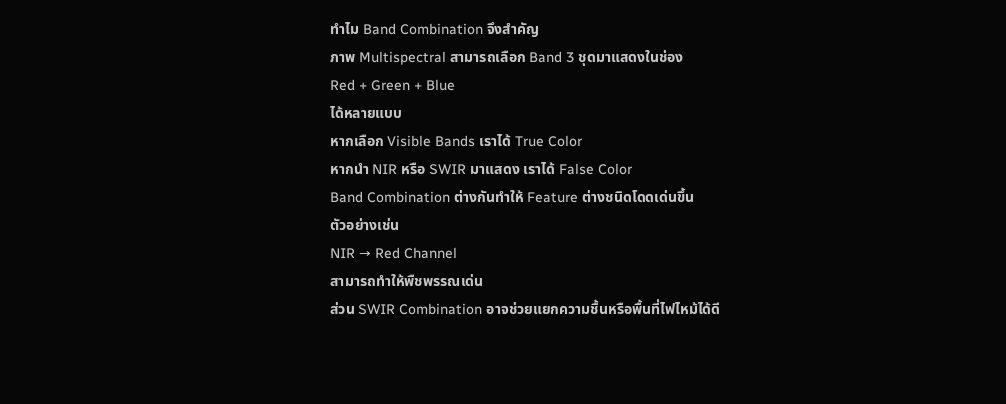ทำไม Band Combination จึงสำคัญ
ภาพ Multispectral สามารถเลือก Band 3 ชุดมาแสดงในช่อง
Red + Green + Blue
ได้หลายแบบ
หากเลือก Visible Bands เราได้ True Color
หากนำ NIR หรือ SWIR มาแสดง เราได้ False Color
Band Combination ต่างกันทำให้ Feature ต่างชนิดโดดเด่นขึ้น
ตัวอย่างเช่น
NIR → Red Channel
สามารถทำให้พืชพรรณเด่น
ส่วน SWIR Combination อาจช่วยแยกความชื้นหรือพื้นที่ไฟไหม้ได้ดี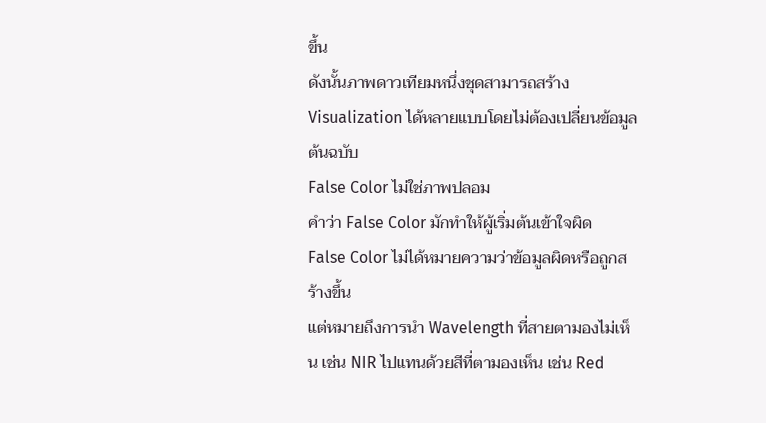ขึ้น
ดังนั้นภาพดาวเทียมหนึ่งชุดสามารถสร้าง Visualization ได้หลายแบบโดยไม่ต้องเปลี่ยนข้อมูลต้นฉบับ
False Color ไม่ใช่ภาพปลอม
คำว่า False Color มักทำให้ผู้เริ่มต้นเข้าใจผิด
False Color ไม่ได้หมายความว่าข้อมูลผิดหรือถูกสร้างขึ้น
แต่หมายถึงการนำ Wavelength ที่สายตามองไม่เห็น เช่น NIR ไปแทนด้วยสีที่ตามองเห็น เช่น Red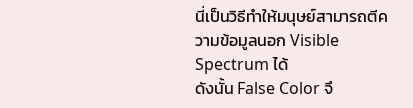นี่เป็นวิธีทำให้มนุษย์สามารถตีความข้อมูลนอก Visible Spectrum ได้
ดังนั้น False Color จึ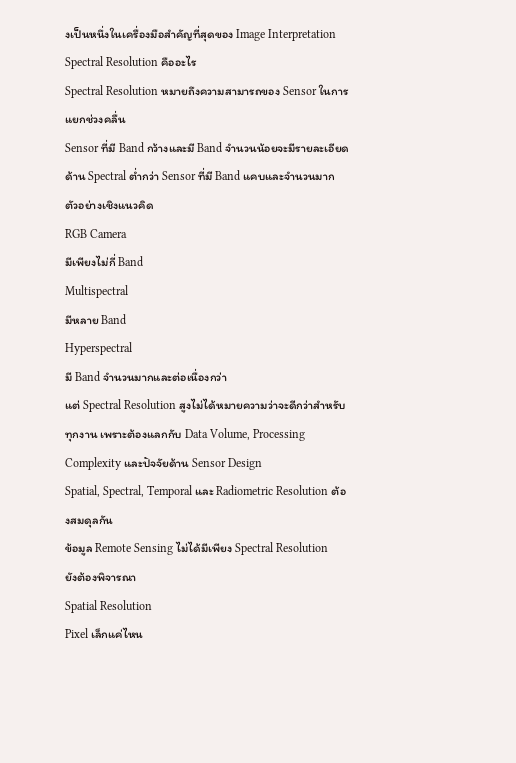งเป็นหนึ่งในเครื่องมือสำคัญที่สุดของ Image Interpretation
Spectral Resolution คืออะไร
Spectral Resolution หมายถึงความสามารถของ Sensor ในการแยกช่วงคลื่น
Sensor ที่มี Band กว้างและมี Band จำนวนน้อยจะมีรายละเอียดด้าน Spectral ต่ำกว่า Sensor ที่มี Band แคบและจำนวนมาก
ตัวอย่างเชิงแนวคิด
RGB Camera
มีเพียงไม่กี่ Band
Multispectral
มีหลาย Band
Hyperspectral
มี Band จำนวนมากและต่อเนื่องกว่า
แต่ Spectral Resolution สูงไม่ได้หมายความว่าจะดีกว่าสำหรับทุกงาน เพราะต้องแลกกับ Data Volume, Processing Complexity และปัจจัยด้าน Sensor Design
Spatial, Spectral, Temporal และ Radiometric Resolution ต้องสมดุลกัน
ข้อมูล Remote Sensing ไม่ได้มีเพียง Spectral Resolution
ยังต้องพิจารณา
Spatial Resolution
Pixel เล็กแค่ไหน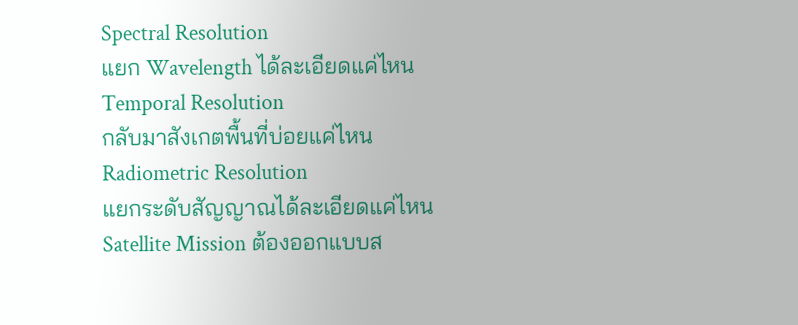Spectral Resolution
แยก Wavelength ได้ละเอียดแค่ไหน
Temporal Resolution
กลับมาสังเกตพื้นที่บ่อยแค่ไหน
Radiometric Resolution
แยกระดับสัญญาณได้ละเอียดแค่ไหน
Satellite Mission ต้องออกแบบส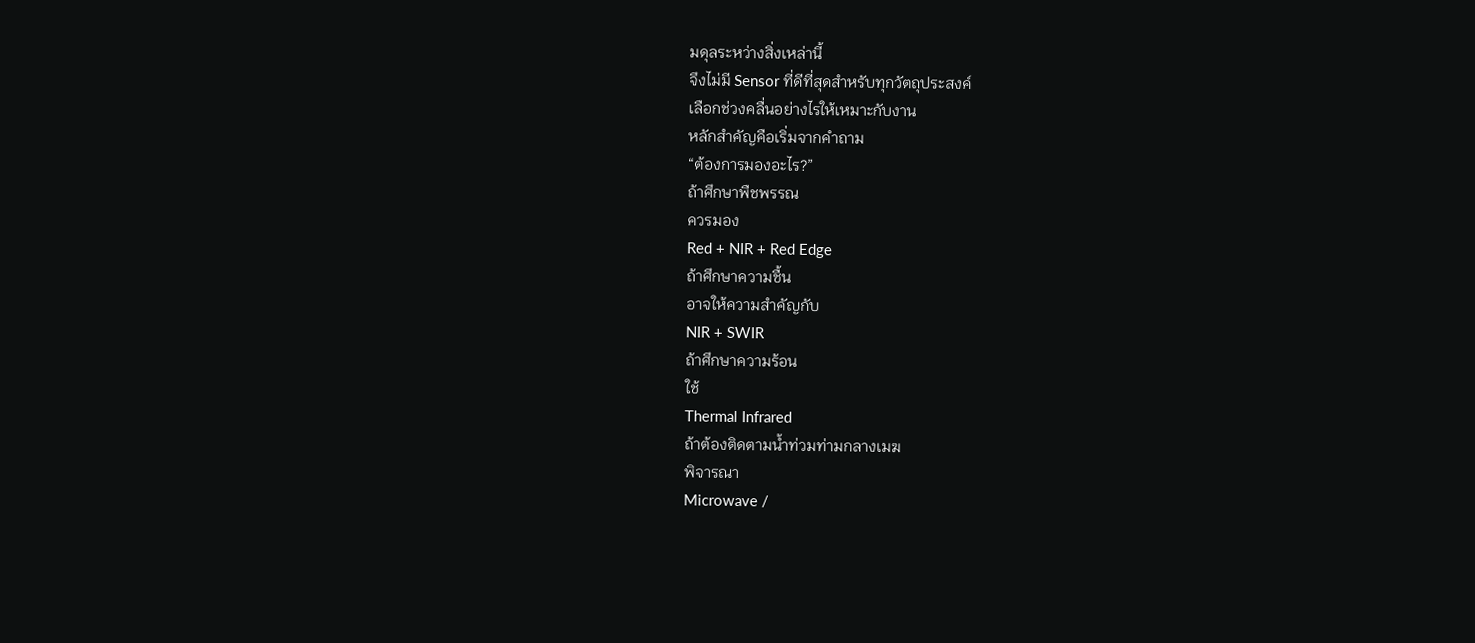มดุลระหว่างสิ่งเหล่านี้
จึงไม่มี Sensor ที่ดีที่สุดสำหรับทุกวัตถุประสงค์
เลือกช่วงคลื่นอย่างไรให้เหมาะกับงาน
หลักสำคัญคือเริ่มจากคำถาม
“ต้องการมองอะไร?”
ถ้าศึกษาพืชพรรณ
ควรมอง
Red + NIR + Red Edge
ถ้าศึกษาความชื้น
อาจให้ความสำคัญกับ
NIR + SWIR
ถ้าศึกษาความร้อน
ใช้
Thermal Infrared
ถ้าต้องติดตามน้ำท่วมท่ามกลางเมฆ
พิจารณา
Microwave /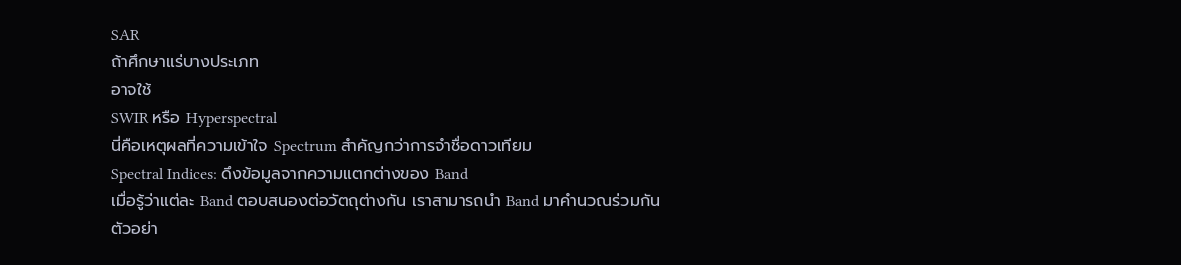SAR
ถ้าศึกษาแร่บางประเภท
อาจใช้
SWIR หรือ Hyperspectral
นี่คือเหตุผลที่ความเข้าใจ Spectrum สำคัญกว่าการจำชื่อดาวเทียม
Spectral Indices: ดึงข้อมูลจากความแตกต่างของ Band
เมื่อรู้ว่าแต่ละ Band ตอบสนองต่อวัตถุต่างกัน เราสามารถนำ Band มาคำนวณร่วมกัน
ตัวอย่า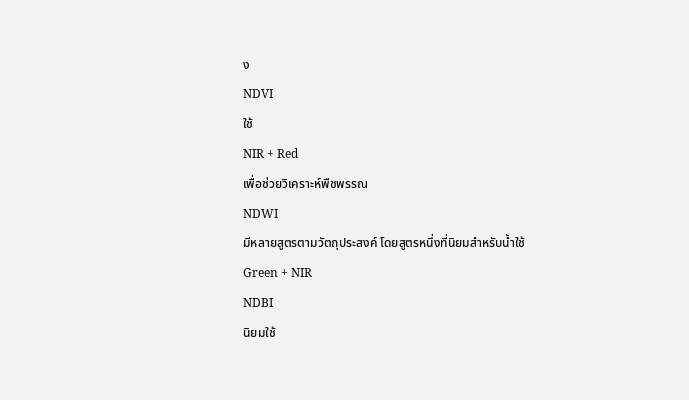ง
NDVI
ใช้
NIR + Red
เพื่อช่วยวิเคราะห์พืชพรรณ
NDWI
มีหลายสูตรตามวัตถุประสงค์ โดยสูตรหนึ่งที่นิยมสำหรับน้ำใช้
Green + NIR
NDBI
นิยมใช้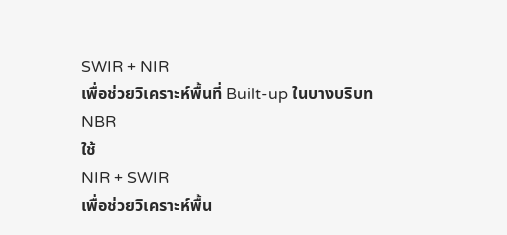SWIR + NIR
เพื่อช่วยวิเคราะห์พื้นที่ Built-up ในบางบริบท
NBR
ใช้
NIR + SWIR
เพื่อช่วยวิเคราะห์พื้น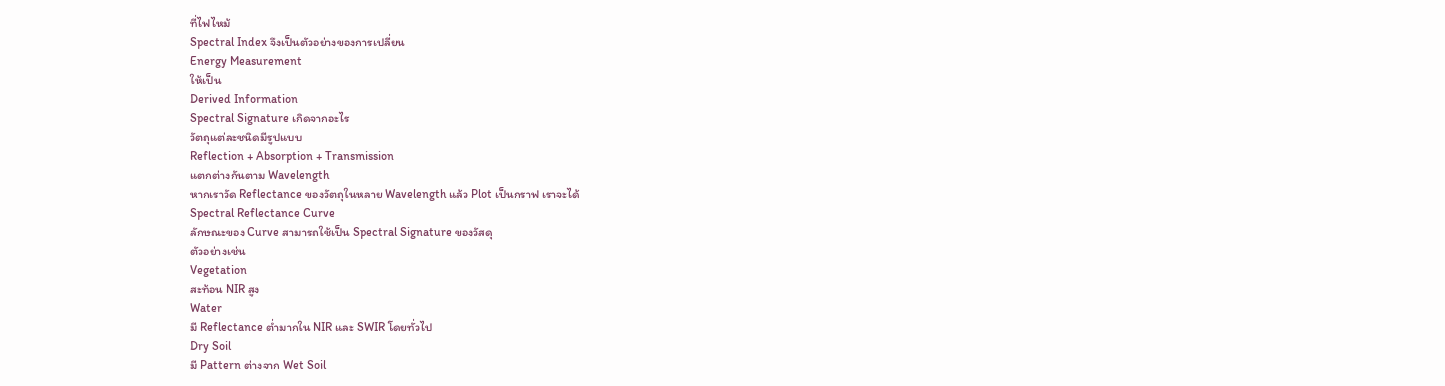ที่ไฟไหม้
Spectral Index จึงเป็นตัวอย่างของการเปลี่ยน
Energy Measurement
ให้เป็น
Derived Information
Spectral Signature เกิดจากอะไร
วัตถุแต่ละชนิดมีรูปแบบ
Reflection + Absorption + Transmission
แตกต่างกันตาม Wavelength
หากเราวัด Reflectance ของวัตถุในหลาย Wavelength แล้ว Plot เป็นกราฟ เราจะได้
Spectral Reflectance Curve
ลักษณะของ Curve สามารถใช้เป็น Spectral Signature ของวัสดุ
ตัวอย่างเช่น
Vegetation
สะท้อน NIR สูง
Water
มี Reflectance ต่ำมากใน NIR และ SWIR โดยทั่วไป
Dry Soil
มี Pattern ต่างจาก Wet Soil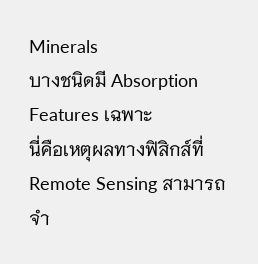Minerals
บางชนิดมี Absorption Features เฉพาะ
นี่คือเหตุผลทางฟิสิกส์ที่ Remote Sensing สามารถจำ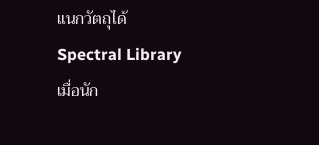แนกวัตถุได้
Spectral Library
เมื่อนัก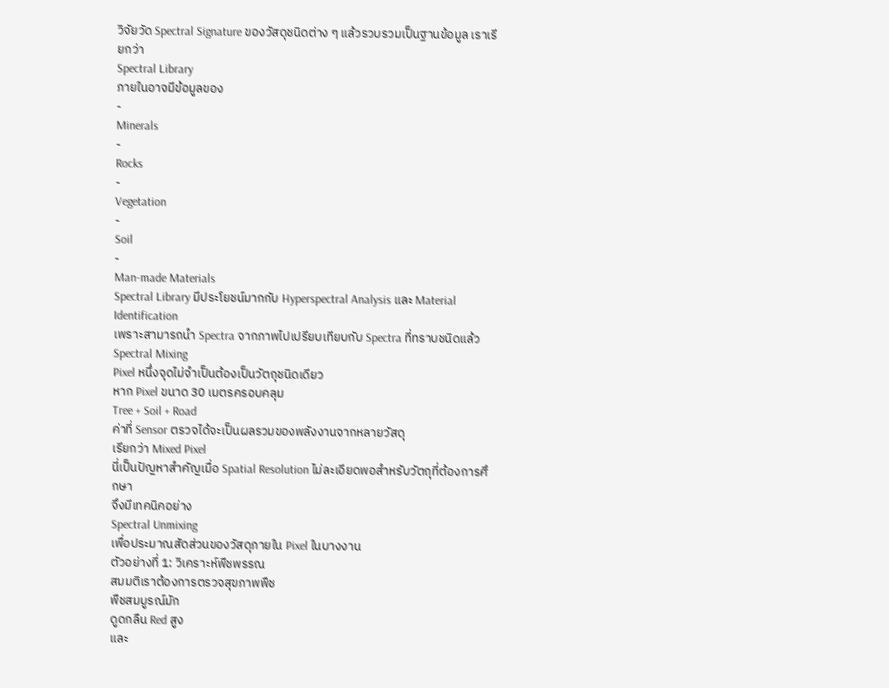วิจัยวัด Spectral Signature ของวัสดุชนิดต่าง ๆ แล้วรวบรวมเป็นฐานข้อมูล เราเรียกว่า
Spectral Library
ภายในอาจมีข้อมูลของ
-
Minerals
-
Rocks
-
Vegetation
-
Soil
-
Man-made Materials
Spectral Library มีประโยชน์มากกับ Hyperspectral Analysis และ Material Identification
เพราะสามารถนำ Spectra จากภาพไปเปรียบเทียบกับ Spectra ที่ทราบชนิดแล้ว
Spectral Mixing
Pixel หนึ่งจุดไม่จำเป็นต้องเป็นวัตถุชนิดเดียว
หาก Pixel ขนาด 30 เมตรครอบคลุม
Tree + Soil + Road
ค่าที่ Sensor ตรวจได้จะเป็นผลรวมของพลังงานจากหลายวัสดุ
เรียกว่า Mixed Pixel
นี่เป็นปัญหาสำคัญเมื่อ Spatial Resolution ไม่ละเอียดพอสำหรับวัตถุที่ต้องการศึกษา
จึงมีเทคนิคอย่าง
Spectral Unmixing
เพื่อประมาณสัดส่วนของวัสดุภายใน Pixel ในบางงาน
ตัวอย่างที่ 1: วิเคราะห์พืชพรรณ
สมมติเราต้องการตรวจสุขภาพพืช
พืชสมบูรณ์มัก
ดูดกลืน Red สูง
และ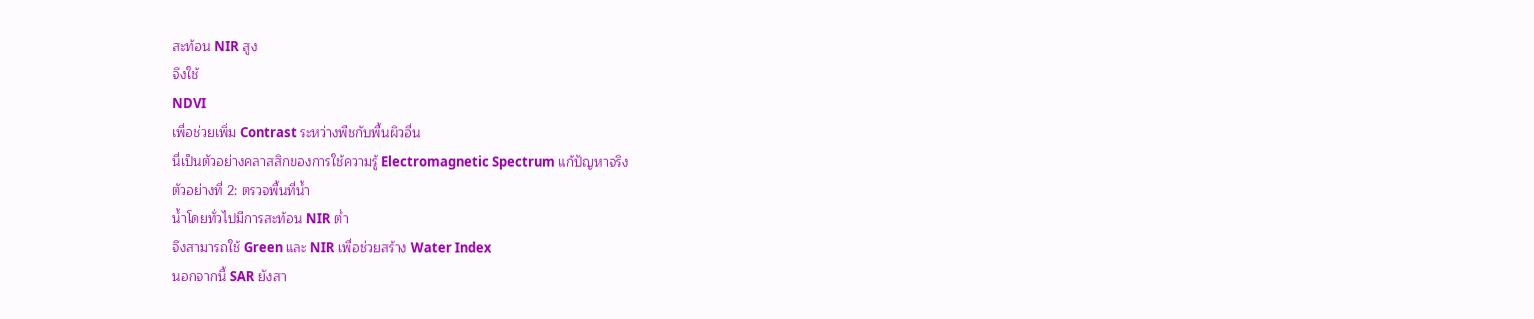สะท้อน NIR สูง
จึงใช้
NDVI
เพื่อช่วยเพิ่ม Contrast ระหว่างพืชกับพื้นผิวอื่น
นี่เป็นตัวอย่างคลาสสิกของการใช้ความรู้ Electromagnetic Spectrum แก้ปัญหาจริง
ตัวอย่างที่ 2: ตรวจพื้นที่น้ำ
น้ำโดยทั่วไปมีการสะท้อน NIR ต่ำ
จึงสามารถใช้ Green และ NIR เพื่อช่วยสร้าง Water Index
นอกจากนี้ SAR ยังสา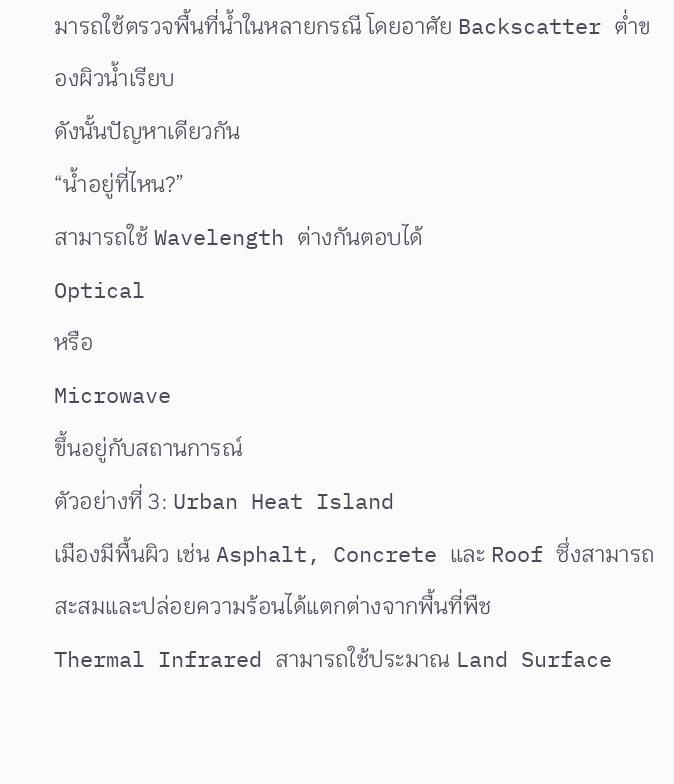มารถใช้ตรวจพื้นที่น้ำในหลายกรณี โดยอาศัย Backscatter ต่ำของผิวน้ำเรียบ
ดังนั้นปัญหาเดียวกัน
“น้ำอยู่ที่ไหน?”
สามารถใช้ Wavelength ต่างกันตอบได้
Optical
หรือ
Microwave
ขึ้นอยู่กับสถานการณ์
ตัวอย่างที่ 3: Urban Heat Island
เมืองมีพื้นผิว เช่น Asphalt, Concrete และ Roof ซึ่งสามารถสะสมและปล่อยความร้อนได้แตกต่างจากพื้นที่พืช
Thermal Infrared สามารถใช้ประมาณ Land Surface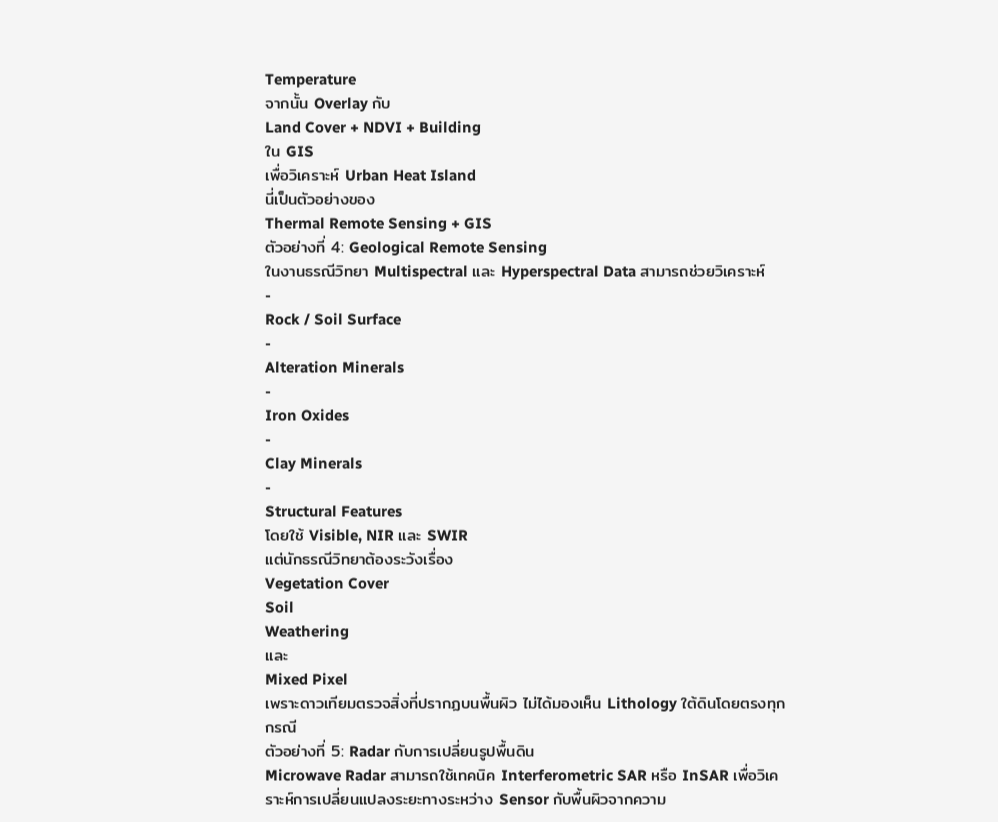Temperature
จากนั้น Overlay กับ
Land Cover + NDVI + Building
ใน GIS
เพื่อวิเคราะห์ Urban Heat Island
นี่เป็นตัวอย่างของ
Thermal Remote Sensing + GIS
ตัวอย่างที่ 4: Geological Remote Sensing
ในงานธรณีวิทยา Multispectral และ Hyperspectral Data สามารถช่วยวิเคราะห์
-
Rock / Soil Surface
-
Alteration Minerals
-
Iron Oxides
-
Clay Minerals
-
Structural Features
โดยใช้ Visible, NIR และ SWIR
แต่นักธรณีวิทยาต้องระวังเรื่อง
Vegetation Cover
Soil
Weathering
และ
Mixed Pixel
เพราะดาวเทียมตรวจสิ่งที่ปรากฏบนพื้นผิว ไม่ได้มองเห็น Lithology ใต้ดินโดยตรงทุกกรณี
ตัวอย่างที่ 5: Radar กับการเปลี่ยนรูปพื้นดิน
Microwave Radar สามารถใช้เทคนิค Interferometric SAR หรือ InSAR เพื่อวิเคราะห์การเปลี่ยนแปลงระยะทางระหว่าง Sensor กับพื้นผิวจากความ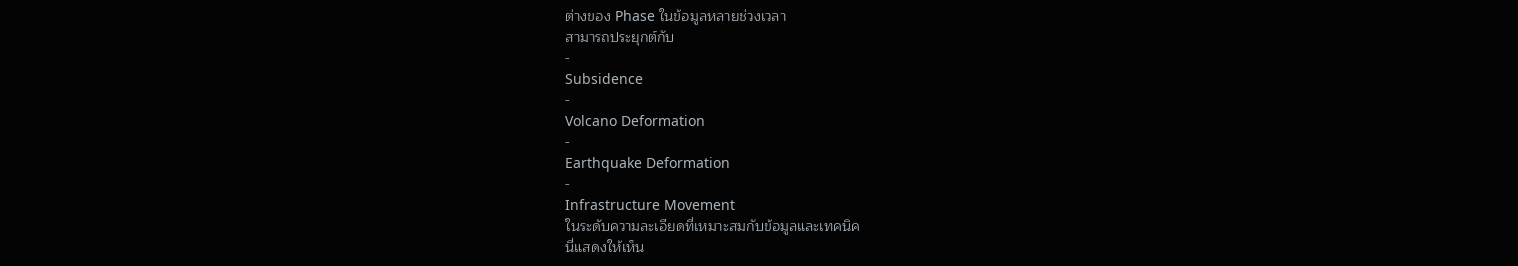ต่างของ Phase ในข้อมูลหลายช่วงเวลา
สามารถประยุกต์กับ
-
Subsidence
-
Volcano Deformation
-
Earthquake Deformation
-
Infrastructure Movement
ในระดับความละเอียดที่เหมาะสมกับข้อมูลและเทคนิค
นี่แสดงให้เห็น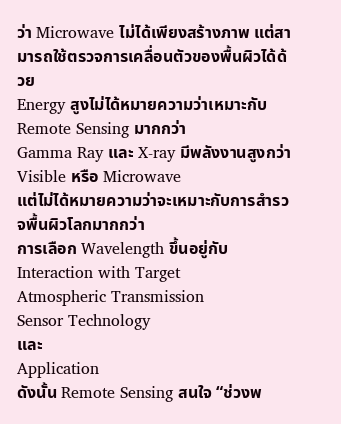ว่า Microwave ไม่ได้เพียงสร้างภาพ แต่สามารถใช้ตรวจการเคลื่อนตัวของพื้นผิวได้ด้วย
Energy สูงไม่ได้หมายความว่าเหมาะกับ Remote Sensing มากกว่า
Gamma Ray และ X-ray มีพลังงานสูงกว่า Visible หรือ Microwave
แต่ไม่ได้หมายความว่าจะเหมาะกับการสำรวจพื้นผิวโลกมากกว่า
การเลือก Wavelength ขึ้นอยู่กับ
Interaction with Target
Atmospheric Transmission
Sensor Technology
และ
Application
ดังนั้น Remote Sensing สนใจ “ช่วงพ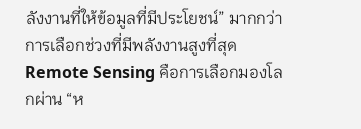ลังงานที่ให้ข้อมูลที่มีประโยชน์” มากกว่าการเลือกช่วงที่มีพลังงานสูงที่สุด
Remote Sensing คือการเลือกมองโลกผ่าน “ห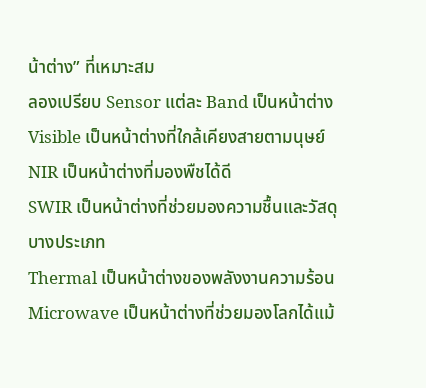น้าต่าง” ที่เหมาะสม
ลองเปรียบ Sensor แต่ละ Band เป็นหน้าต่าง
Visible เป็นหน้าต่างที่ใกล้เคียงสายตามนุษย์
NIR เป็นหน้าต่างที่มองพืชได้ดี
SWIR เป็นหน้าต่างที่ช่วยมองความชื้นและวัสดุบางประเภท
Thermal เป็นหน้าต่างของพลังงานความร้อน
Microwave เป็นหน้าต่างที่ช่วยมองโลกได้แม้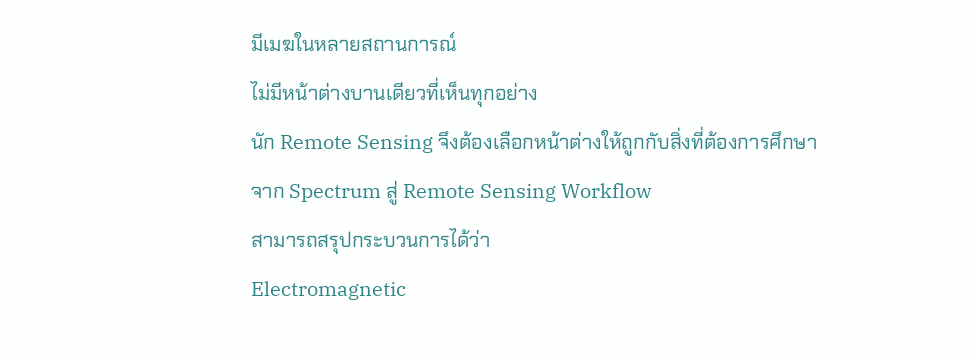มีเมฆในหลายสถานการณ์
ไม่มีหน้าต่างบานเดียวที่เห็นทุกอย่าง
นัก Remote Sensing จึงต้องเลือกหน้าต่างให้ถูกกับสิ่งที่ต้องการศึกษา
จาก Spectrum สู่ Remote Sensing Workflow
สามารถสรุปกระบวนการได้ว่า
Electromagnetic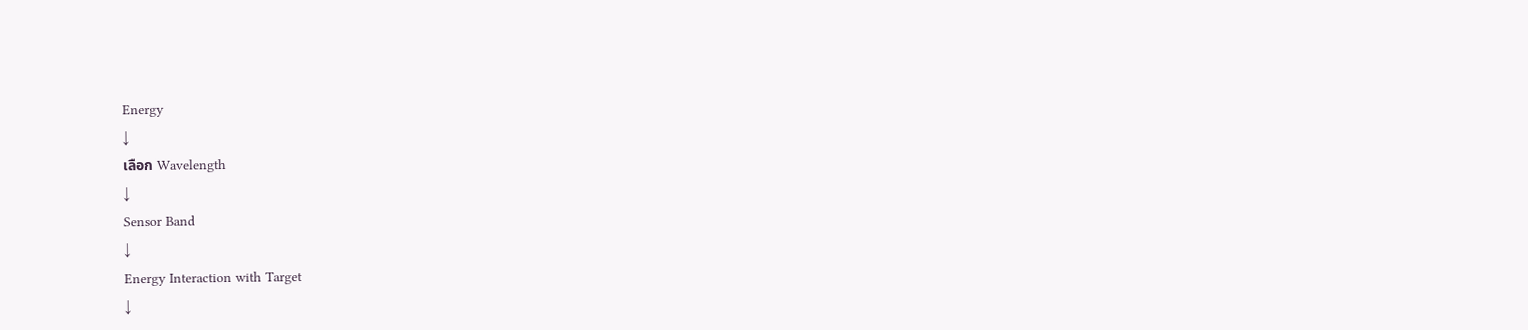Energy
↓
เลือก Wavelength
↓
Sensor Band
↓
Energy Interaction with Target
↓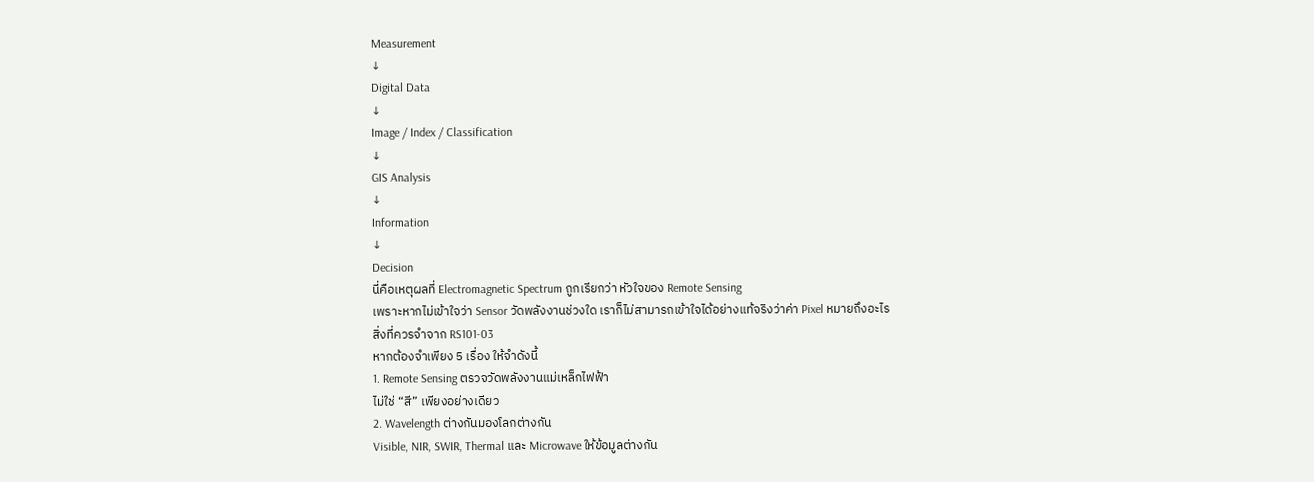Measurement
↓
Digital Data
↓
Image / Index / Classification
↓
GIS Analysis
↓
Information
↓
Decision
นี่คือเหตุผลที่ Electromagnetic Spectrum ถูกเรียกว่า หัวใจของ Remote Sensing
เพราะหากไม่เข้าใจว่า Sensor วัดพลังงานช่วงใด เราก็ไม่สามารถเข้าใจได้อย่างแท้จริงว่าค่า Pixel หมายถึงอะไร
สิ่งที่ควรจำจาก RS101-03
หากต้องจำเพียง 5 เรื่อง ให้จำดังนี้
1. Remote Sensing ตรวจวัดพลังงานแม่เหล็กไฟฟ้า
ไม่ใช่ “สี” เพียงอย่างเดียว
2. Wavelength ต่างกันมองโลกต่างกัน
Visible, NIR, SWIR, Thermal และ Microwave ให้ข้อมูลต่างกัน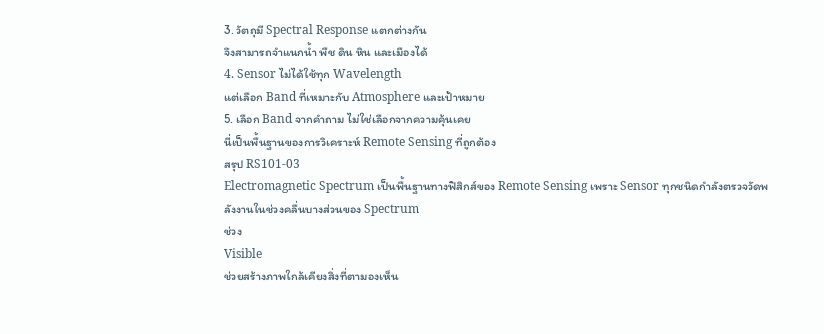3. วัตถุมี Spectral Response แตกต่างกัน
จึงสามารถจำแนกน้ำ พืช ดิน หิน และเมืองได้
4. Sensor ไม่ได้ใช้ทุก Wavelength
แต่เลือก Band ที่เหมาะกับ Atmosphere และเป้าหมาย
5. เลือก Band จากคำถาม ไม่ใช่เลือกจากความคุ้นเคย
นี่เป็นพื้นฐานของการวิเคราะห์ Remote Sensing ที่ถูกต้อง
สรุป RS101-03
Electromagnetic Spectrum เป็นพื้นฐานทางฟิสิกส์ของ Remote Sensing เพราะ Sensor ทุกชนิดกำลังตรวจวัดพลังงานในช่วงคลื่นบางส่วนของ Spectrum
ช่วง
Visible
ช่วยสร้างภาพใกล้เคียงสิ่งที่ตามองเห็น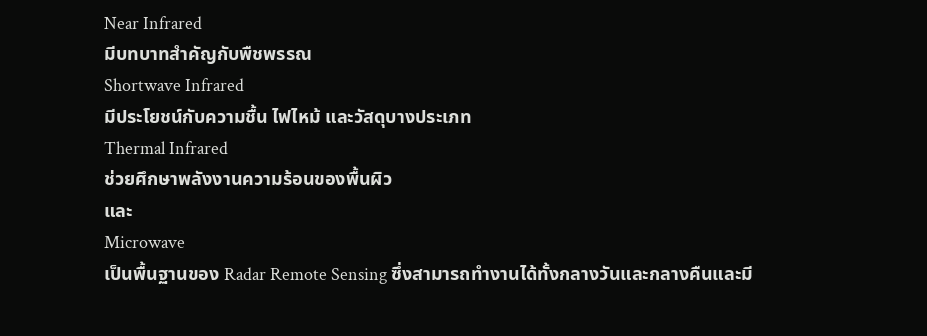Near Infrared
มีบทบาทสำคัญกับพืชพรรณ
Shortwave Infrared
มีประโยชน์กับความชื้น ไฟไหม้ และวัสดุบางประเภท
Thermal Infrared
ช่วยศึกษาพลังงานความร้อนของพื้นผิว
และ
Microwave
เป็นพื้นฐานของ Radar Remote Sensing ซึ่งสามารถทำงานได้ทั้งกลางวันและกลางคืนและมี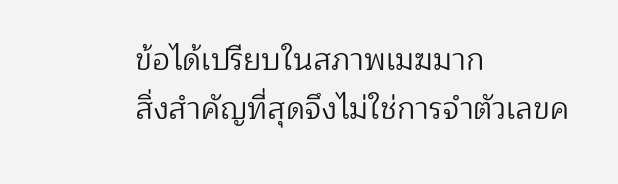ข้อได้เปรียบในสภาพเมฆมาก
สิ่งสำคัญที่สุดจึงไม่ใช่การจำตัวเลขค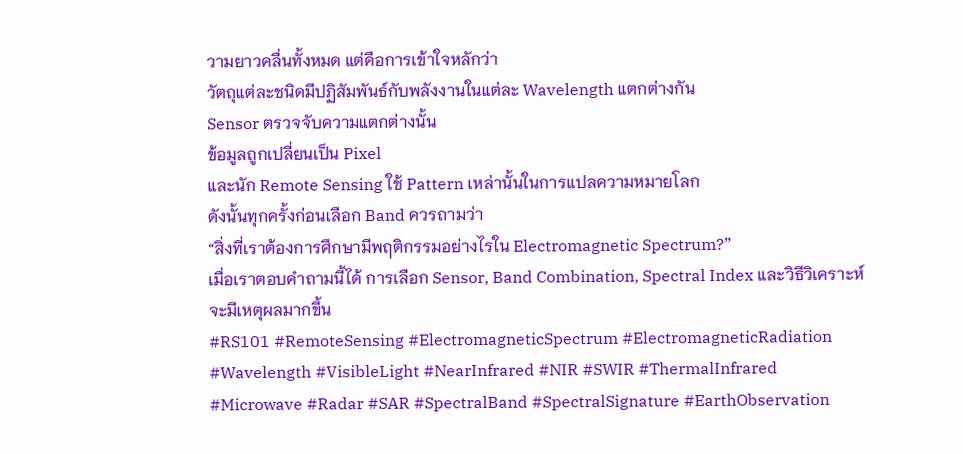วามยาวคลื่นทั้งหมด แต่คือการเข้าใจหลักว่า
วัตถุแต่ละชนิดมีปฏิสัมพันธ์กับพลังงานในแต่ละ Wavelength แตกต่างกัน
Sensor ตรวจจับความแตกต่างนั้น
ข้อมูลถูกเปลี่ยนเป็น Pixel
และนัก Remote Sensing ใช้ Pattern เหล่านั้นในการแปลความหมายโลก
ดังนั้นทุกครั้งก่อนเลือก Band ควรถามว่า
“สิ่งที่เราต้องการศึกษามีพฤติกรรมอย่างไรใน Electromagnetic Spectrum?”
เมื่อเราตอบคำถามนี้ได้ การเลือก Sensor, Band Combination, Spectral Index และวิธีวิเคราะห์จะมีเหตุผลมากขึ้น
#RS101 #RemoteSensing #ElectromagneticSpectrum #ElectromagneticRadiation #Wavelength #VisibleLight #NearInfrared #NIR #SWIR #ThermalInfrared #Microwave #Radar #SAR #SpectralBand #SpectralSignature #EarthObservation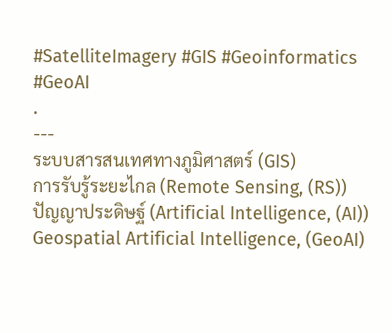#SatelliteImagery #GIS #Geoinformatics #GeoAI
.
---
ระบบสารสนเทศทางภูมิศาสตร์ (GIS)
การรับรู้ระยะไกล (Remote Sensing, (RS))
ปัญญาประดิษฐ์ (Artificial Intelligence, (AI))
Geospatial Artificial Intelligence, (GeoAI)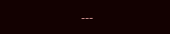---